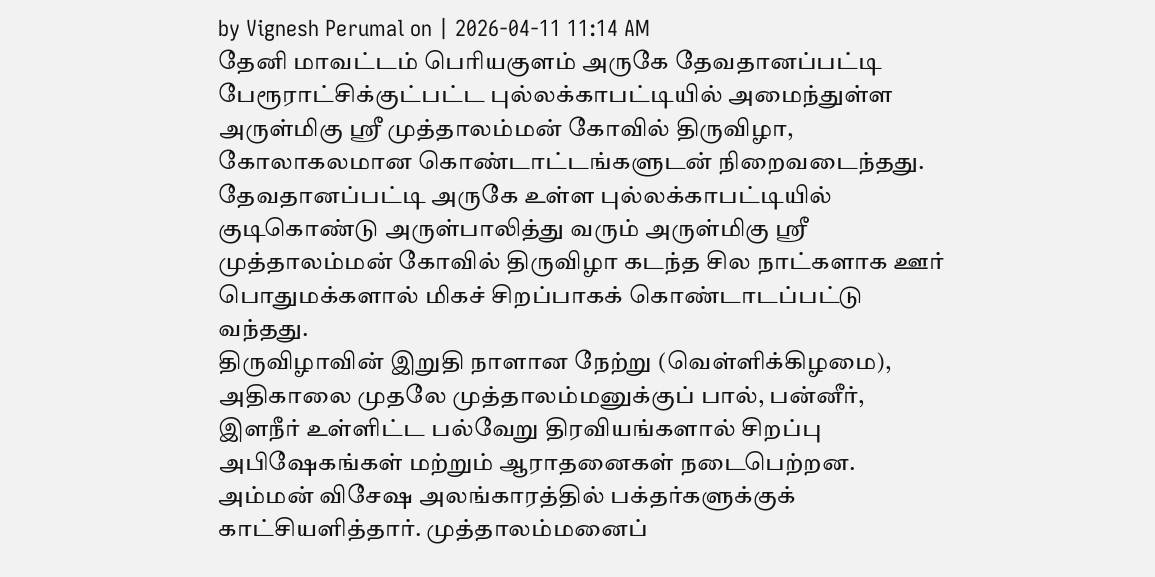by Vignesh Perumal on | 2026-04-11 11:14 AM
தேனி மாவட்டம் பெரியகுளம் அருகே தேவதானப்பட்டி பேரூராட்சிக்குட்பட்ட புல்லக்காபட்டியில் அமைந்துள்ள அருள்மிகு ஸ்ரீ முத்தாலம்மன் கோவில் திருவிழா, கோலாகலமான கொண்டாட்டங்களுடன் நிறைவடைந்தது.
தேவதானப்பட்டி அருகே உள்ள புல்லக்காபட்டியில் குடிகொண்டு அருள்பாலித்து வரும் அருள்மிகு ஸ்ரீ முத்தாலம்மன் கோவில் திருவிழா கடந்த சில நாட்களாக ஊர் பொதுமக்களால் மிகச் சிறப்பாகக் கொண்டாடப்பட்டு வந்தது.
திருவிழாவின் இறுதி நாளான நேற்று (வெள்ளிக்கிழமை), அதிகாலை முதலே முத்தாலம்மனுக்குப் பால், பன்னீர், இளநீர் உள்ளிட்ட பல்வேறு திரவியங்களால் சிறப்பு அபிஷேகங்கள் மற்றும் ஆராதனைகள் நடைபெற்றன. அம்மன் விசேஷ அலங்காரத்தில் பக்தர்களுக்குக் காட்சியளித்தார். முத்தாலம்மனைப்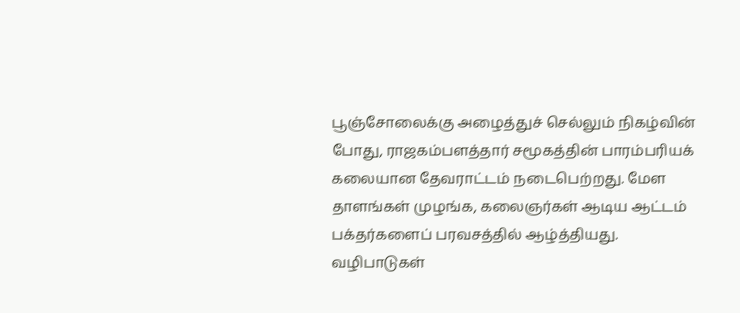பூஞ்சோலைக்கு அழைத்துச் செல்லும் நிகழ்வின் போது, ராஜகம்பளத்தார் சமூகத்தின் பாரம்பரியக் கலையான தேவராட்டம் நடைபெற்றது. மேள தாளங்கள் முழங்க, கலைஞர்கள் ஆடிய ஆட்டம் பக்தர்களைப் பரவசத்தில் ஆழ்த்தியது. வழிபாடுகள்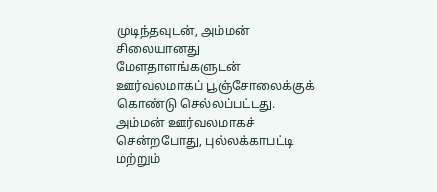முடிந்தவுடன், அம்மன் சிலையானது மேளதாளங்களுடன் ஊர்வலமாகப் பூஞ்சோலைக்குக் கொண்டு செல்லப்பட்டது.
அம்மன் ஊர்வலமாகச் சென்றபோது, புல்லக்காபட்டி மற்றும்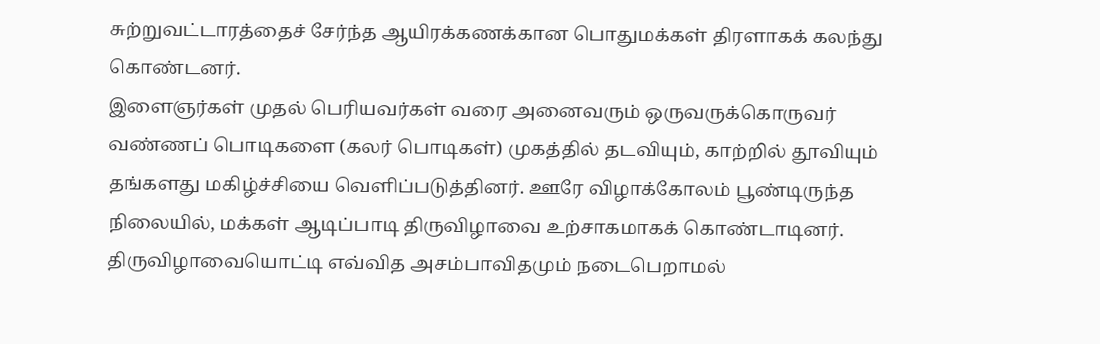சுற்றுவட்டாரத்தைச் சேர்ந்த ஆயிரக்கணக்கான பொதுமக்கள் திரளாகக் கலந்து கொண்டனர்.
இளைஞர்கள் முதல் பெரியவர்கள் வரை அனைவரும் ஒருவருக்கொருவர் வண்ணப் பொடிகளை (கலர் பொடிகள்) முகத்தில் தடவியும், காற்றில் தூவியும் தங்களது மகிழ்ச்சியை வெளிப்படுத்தினர். ஊரே விழாக்கோலம் பூண்டிருந்த நிலையில், மக்கள் ஆடிப்பாடி திருவிழாவை உற்சாகமாகக் கொண்டாடினர்.
திருவிழாவையொட்டி எவ்வித அசம்பாவிதமும் நடைபெறாமல்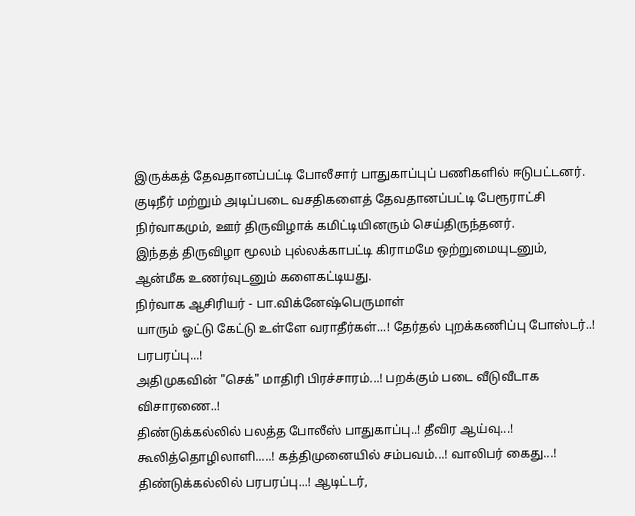இருக்கத் தேவதானப்பட்டி போலீசார் பாதுகாப்புப் பணிகளில் ஈடுபட்டனர். குடிநீர் மற்றும் அடிப்படை வசதிகளைத் தேவதானப்பட்டி பேரூராட்சி நிர்வாகமும், ஊர் திருவிழாக் கமிட்டியினரும் செய்திருந்தனர்.
இந்தத் திருவிழா மூலம் புல்லக்காபட்டி கிராமமே ஒற்றுமையுடனும், ஆன்மீக உணர்வுடனும் களைகட்டியது.
நிர்வாக ஆசிரியர் - பா.விக்னேஷ்பெருமாள்
யாரும் ஓட்டு கேட்டு உள்ளே வராதீர்கள்...! தேர்தல் புறக்கணிப்பு போஸ்டர்..! பரபரப்பு...!
அதிமுகவின் "செக்" மாதிரி பிரச்சாரம்...! பறக்கும் படை வீடுவீடாக விசாரணை..!
திண்டுக்கல்லில் பலத்த போலீஸ் பாதுகாப்பு..! தீவிர ஆய்வு...!
கூலித்தொழிலாளி.....! கத்திமுனையில் சம்பவம்...! வாலிபர் கைது...!
திண்டுக்கல்லில் பரபரப்பு...! ஆடிட்டர்,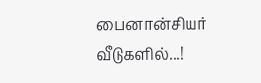பைனான்சியர் வீடுகளில்...!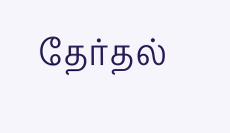தேர்தல்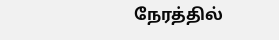நேரத்தில்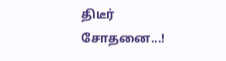திடீர் சோதனை...!